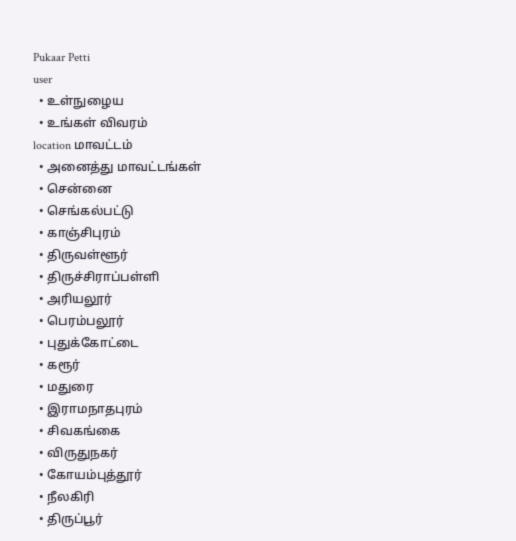Pukaar Petti
user
  • உள்நுழைய
  • உங்கள் விவரம்
location மாவட்டம்
  • அனைத்து மாவட்டங்கள்
  • சென்னை
  • செங்கல்பட்டு
  • காஞ்சிபுரம்
  • திருவள்ளூர்
  • திருச்சிராப்பள்ளி
  • அரியலூர்
  • பெரம்பலூர்
  • புதுக்கோட்டை
  • கரூர்
  • மதுரை
  • இராமநாதபுரம்
  • சிவகங்கை
  • விருதுநகர்
  • கோயம்புத்தூர்
  • நீலகிரி
  • திருப்பூர்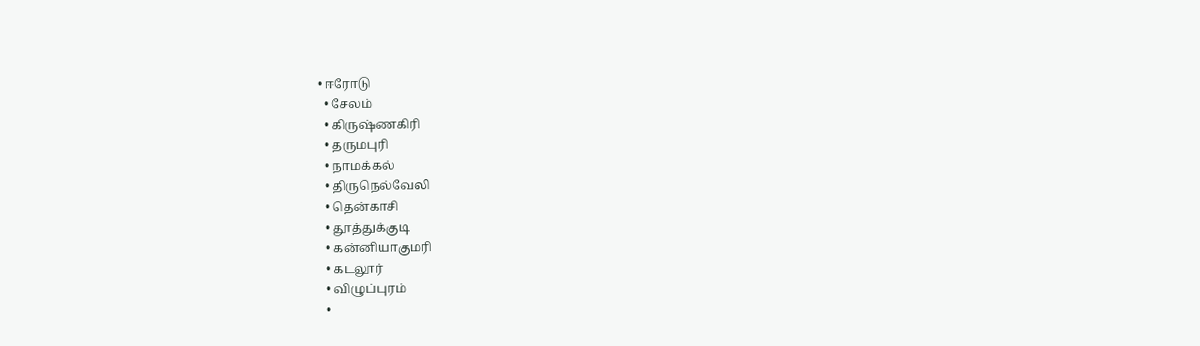• ஈரோடு
  • சேலம்
  • கிருஷ்ணகிரி
  • தருமபுரி
  • நாமக்கல்
  • திருநெல்வேலி
  • தென்காசி
  • தூத்துக்குடி
  • கன்னியாகுமரி
  • கடலூர்
  • விழுப்புரம்
  •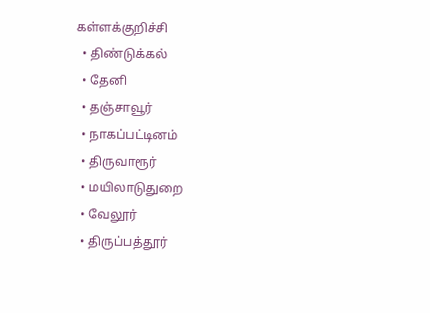கள்ளக்குறிச்சி
  • திண்டுக்கல்
  • தேனி
  • தஞ்சாவூர்
  • நாகப்பட்டினம்
  • திருவாரூர்
  • மயிலாடுதுறை
  • வேலூர்
  • திருப்பத்தூர்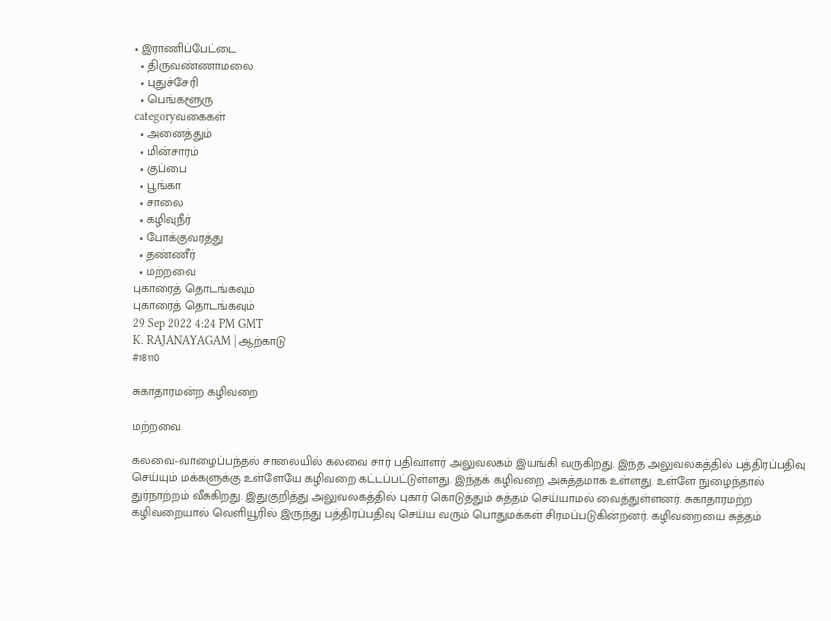• இராணிப்பேட்டை
  • திருவண்ணாமலை
  • புதுச்சேரி
  • பெங்களூரு
categoryவகைகள்
  • அனைத்தும்
  • மின்சாரம்
  • குப்பை
  • பூங்கா
  • சாலை
  • கழிவுநீர்
  • போக்குவரத்து
  • தண்ணீர்
  • மற்றவை
புகாரைத் தொடங்கவும்
புகாரைத் தொடங்கவும்
29 Sep 2022 4:24 PM GMT
K. RAJANAYAGAM | ஆற்காடு
#18110

சுகாதாரமன்ற கழிவறை

மற்றவை

கலவை-வாழைப்பந்தல் சாலையில் கலவை சார் பதிவாளர் அலுவலகம் இயங்கி வருகிறது. இந்த அலுவலகத்தில் பத்திரப்பதிவு செய்யும் மக்களுக்கு உள்ளேயே கழிவறை கட்டப்பட்டுள்ளது. இந்தக் கழிவறை அசுத்தமாக உள்ளது. உள்ளே நுழைந்தால் துர்நாற்றம் வீசுகிறது. இதுகுறித்து அலுவலகத்தில் புகார் கொடுத்தும் சுத்தம் செய்யாமல் வைத்துள்ளனர். சுகாதாரமற்ற கழிவறையால் வெளியூரில் இருந்து பத்திரப்பதிவு செய்ய வரும் பொதுமக்கள் சிரமப்படுகின்றனர். கழிவறையை சுத்தம்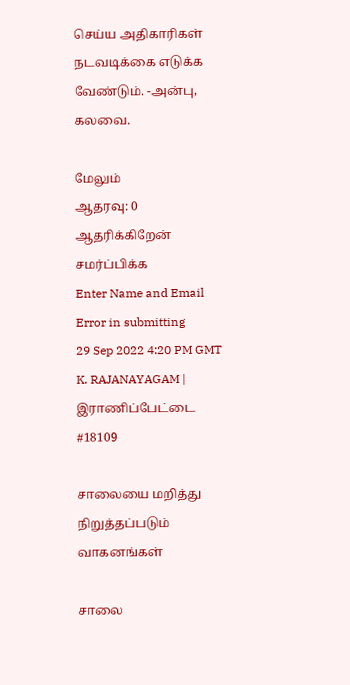செய்ய அதிகாரிகள் நடவடிக்கை எடுக்க வேண்டும். -அன்பு, கலவை.

மேலும்
ஆதரவு: 0
ஆதரிக்கிறேன்
சமர்ப்பிக்க
Enter Name and Email
Error in submitting
29 Sep 2022 4:20 PM GMT
K. RAJANAYAGAM | இராணிப்பேட்டை
#18109

சாலையை மறித்து நிறுத்தப்படும் வாகனங்கள்

சாலை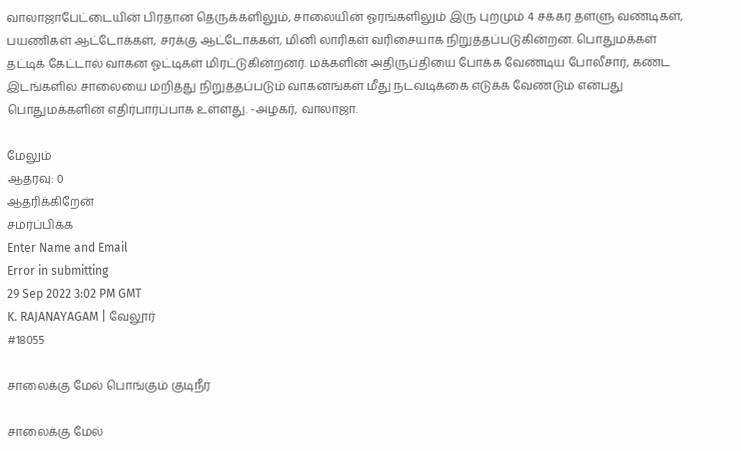வாலாஜாபேட்டையின் பிரதான தெருக்களிலும், சாலையின் ஓரங்களிலும் இரு புறமும் 4 சக்கர தள்ளு வண்டிகள், பயணிகள் ஆட்டோக்கள், சரக்கு ஆட்டோக்கள், மினி லாரிகள் வரிசையாக நிறுத்தப்படுகின்றன. பொதுமக்கள் தட்டிக் கேட்டால் வாகன ஓட்டிகள் மிரட்டுகின்றனர். மக்களின் அதிருப்தியை போக்க வேண்டிய போலீசார், கண்ட இடங்களில் சாலையை மறித்து நிறுத்தப்படும் வாகனங்கள் மீது நடவடிக்கை எடுக்க வேண்டும் என்பது பொதுமக்களின் எதிர்பார்ப்பாக உள்ளது. -அழகர், வாலாஜா.

மேலும்
ஆதரவு: 0
ஆதரிக்கிறேன்
சமர்ப்பிக்க
Enter Name and Email
Error in submitting
29 Sep 2022 3:02 PM GMT
K. RAJANAYAGAM | வேலூர்
#18055

சாலைக்கு மேல் பொங்கும் குடிநீர்

சாலைக்கு மேல்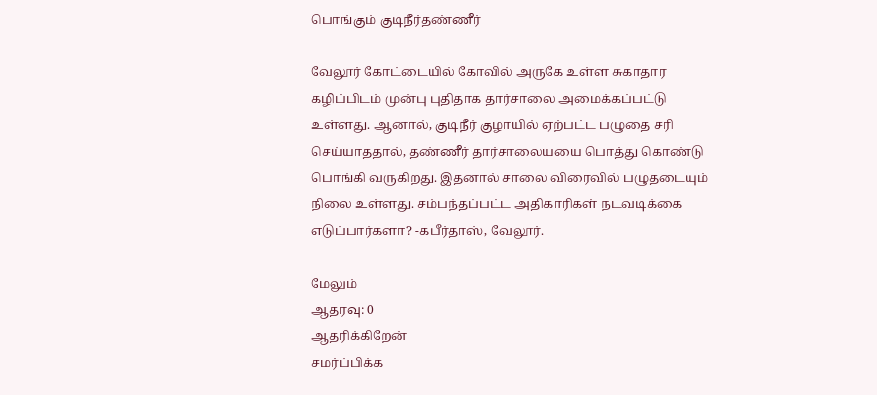பொங்கும் குடிநீர்தண்ணீர்

வேலூர் கோட்டையில் கோவில் அருகே உள்ள சுகாதார கழிப்பிடம் முன்பு புதிதாக தார்சாலை அமைக்கப்பட்டு உள்ளது. ஆனால், குடிநீர் குழாயில் ஏற்பட்ட பழுதை சரி செய்யாததால், தண்ணீர் தார்சாலையயை பொத்து கொண்டு பொங்கி வருகிறது. இதனால் சாலை விரைவில் பழுதடையும் நிலை உள்ளது. சம்பந்தப்பட்ட அதிகாரிகள் நடவடிக்கை எடுப்பார்களா? -கபீர்தாஸ், வேலூர்.

மேலும்
ஆதரவு: 0
ஆதரிக்கிறேன்
சமர்ப்பிக்க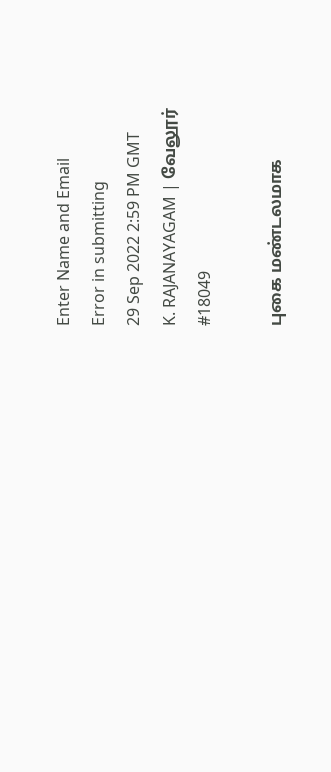Enter Name and Email
Error in submitting
29 Sep 2022 2:59 PM GMT
K. RAJANAYAGAM | வேலூர்
#18049

புகை மண்டலமாக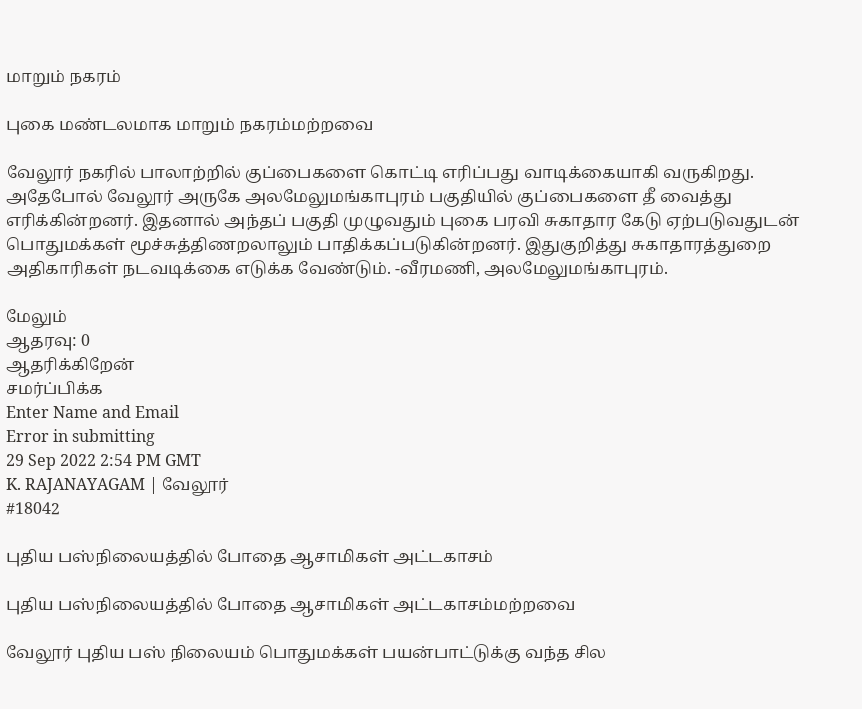மாறும் நகரம்

புகை மண்டலமாக மாறும் நகரம்மற்றவை

வேலூர் நகரில் பாலாற்றில் குப்பைகளை கொட்டி எரிப்பது வாடிக்கையாகி வருகிறது. அதேபோல் வேலூர் அருகே அலமேலுமங்காபுரம் பகுதியில் குப்பைகளை தீ வைத்து எரிக்கின்றனர். இதனால் அந்தப் பகுதி முழுவதும் புகை பரவி சுகாதார கேடு ஏற்படுவதுடன் பொதுமக்கள் மூச்சுத்திணறலாலும் பாதிக்கப்படுகின்றனர். இதுகுறித்து சுகாதாரத்துறை அதிகாரிகள் நடவடிக்கை எடுக்க வேண்டும். -வீரமணி, அலமேலுமங்காபுரம்.

மேலும்
ஆதரவு: 0
ஆதரிக்கிறேன்
சமர்ப்பிக்க
Enter Name and Email
Error in submitting
29 Sep 2022 2:54 PM GMT
K. RAJANAYAGAM | வேலூர்
#18042

புதிய பஸ்நிலையத்தில் போதை ஆசாமிகள் அட்டகாசம்

புதிய பஸ்நிலையத்தில் போதை ஆசாமிகள் அட்டகாசம்மற்றவை

வேலூர் புதிய பஸ் நிலையம் பொதுமக்கள் பயன்பாட்டுக்கு வந்த சில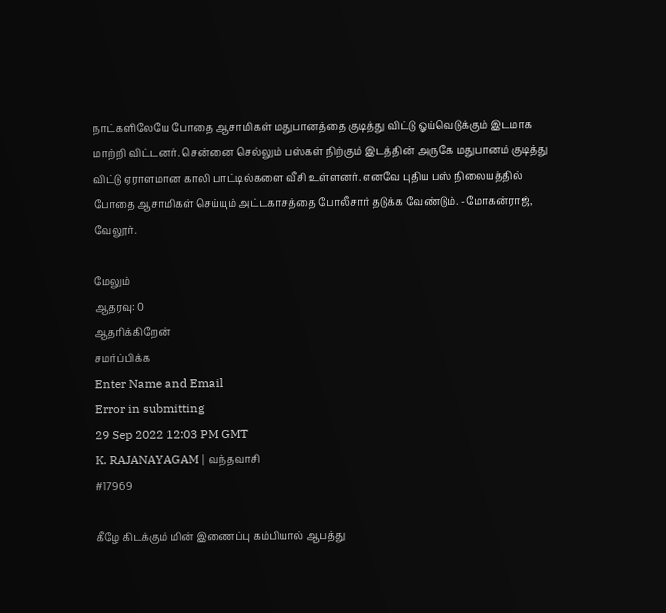நாட்களிலேயே போதை ஆசாமிகள் மதுபானத்தை குடித்து விட்டு ஓய்வெடுக்கும் இடமாக மாற்றி விட்டனர். சென்னை செல்லும் பஸ்கள் நிற்கும் இடத்தின் அருகே மதுபானம் குடித்து விட்டு ஏராளமான காலி பாட்டில்களை வீசி உள்ளனர். எனவே புதிய பஸ் நிலையத்தில் போதை ஆசாமிகள் செய்யும் அட்டகாசத்தை போலீசார் தடுக்க வேண்டும். -மோகன்ராஜ், வேலூர்.

மேலும்
ஆதரவு: 0
ஆதரிக்கிறேன்
சமர்ப்பிக்க
Enter Name and Email
Error in submitting
29 Sep 2022 12:03 PM GMT
K. RAJANAYAGAM | வந்தவாசி
#17969

கீழே கிடக்கும் மின் இணைப்பு கம்பியால் ஆபத்து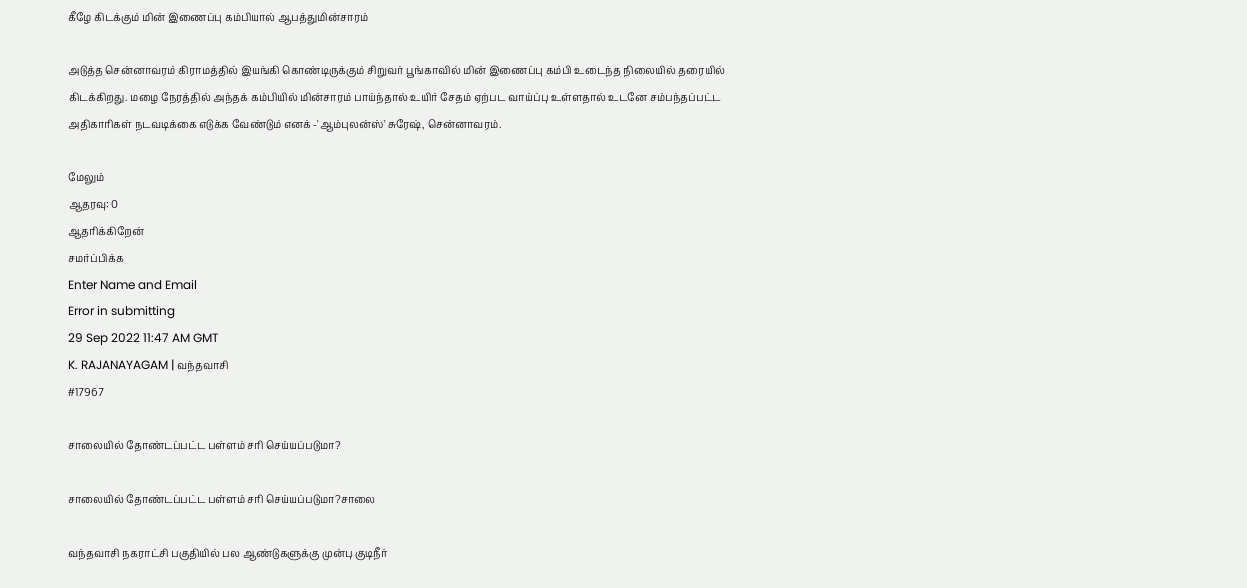கீழே கிடக்கும் மின் இணைப்பு கம்பியால் ஆபத்துமின்சாரம்

அடுத்த சென்னாவரம் கிராமத்தில் இயங்கி கொண்டிருக்கும் சிறுவர் பூங்காவில் மின் இணைப்பு கம்பி உடைந்த நிலையில் தரையில் கிடக்கிறது. மழை நேரத்தில் அந்தக் கம்பியில் மின்சாரம் பாய்ந்தால் உயிர் சேதம் ஏற்பட வாய்ப்பு உள்ளதால் உடனே சம்பந்தப்பட்ட அதிகாரிகள் நடவடிக்கை எடுக்க வேண்டும் எனக் -'ஆம்புலன்ஸ்' சுரேஷ், சென்னாவரம்.

மேலும்
ஆதரவு: 0
ஆதரிக்கிறேன்
சமர்ப்பிக்க
Enter Name and Email
Error in submitting
29 Sep 2022 11:47 AM GMT
K. RAJANAYAGAM | வந்தவாசி
#17967

சாலையில் தோண்டப்பட்ட பள்ளம் சரி செய்யப்படுமா?

சாலையில் தோண்டப்பட்ட பள்ளம் சரி செய்யப்படுமா?சாலை

வந்தவாசி நகராட்சி பகுதியில் பல ஆண்டுகளுக்கு முன்பு குடிநீர்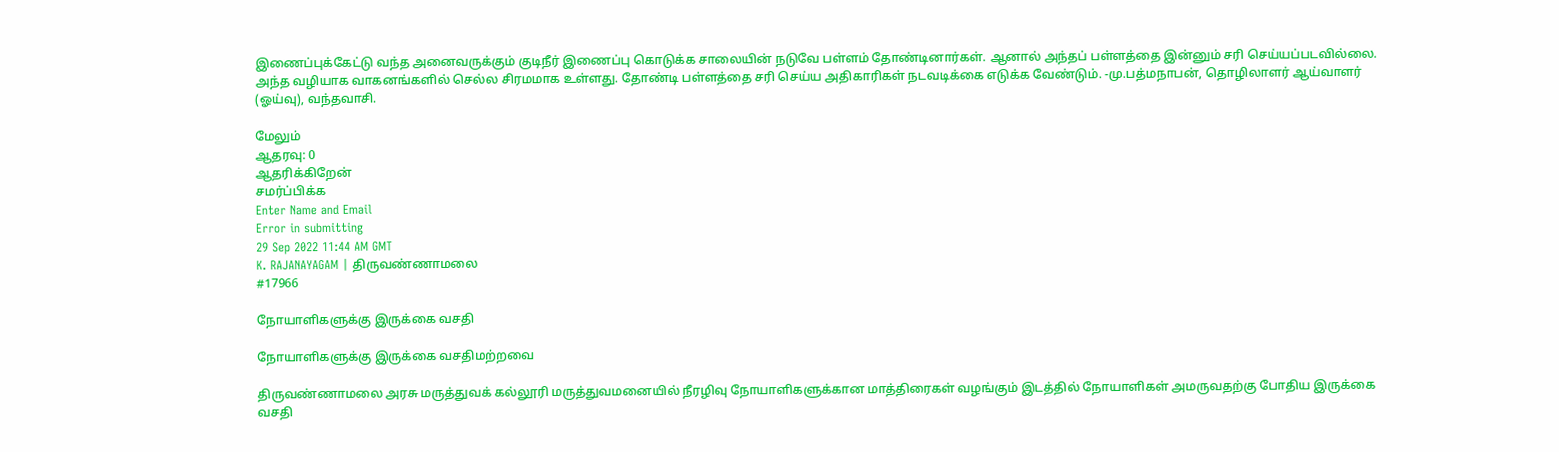இணைப்புக்கேட்டு வந்த அனைவருக்கும் குடிநீர் இணைப்பு கொடுக்க சாலையின் நடுவே பள்ளம் தோண்டினார்கள். ஆனால் அந்தப் பள்ளத்தை இன்னும் சரி செய்யப்படவில்லை. அந்த வழியாக வாகனங்களில் செல்ல சிரமமாக உள்ளது. தோண்டி பள்ளத்தை சரி செய்ய அதிகாரிகள் நடவடிக்கை எடுக்க வேண்டும். -மு.பத்மநாபன், தொழிலாளர் ஆய்வாளர் (ஓய்வு), வந்தவாசி.

மேலும்
ஆதரவு: 0
ஆதரிக்கிறேன்
சமர்ப்பிக்க
Enter Name and Email
Error in submitting
29 Sep 2022 11:44 AM GMT
K. RAJANAYAGAM | திருவண்ணாமலை
#17966

நோயாளிகளுக்கு இருக்கை வசதி

நோயாளிகளுக்கு இருக்கை வசதிமற்றவை

திருவண்ணாமலை அரசு மருத்துவக் கல்லூரி மருத்துவமனையில் நீரழிவு நோயாளிகளுக்கான மாத்திரைகள் வழங்கும் இடத்தில் நோயாளிகள் அமருவதற்கு போதிய இருக்கை வசதி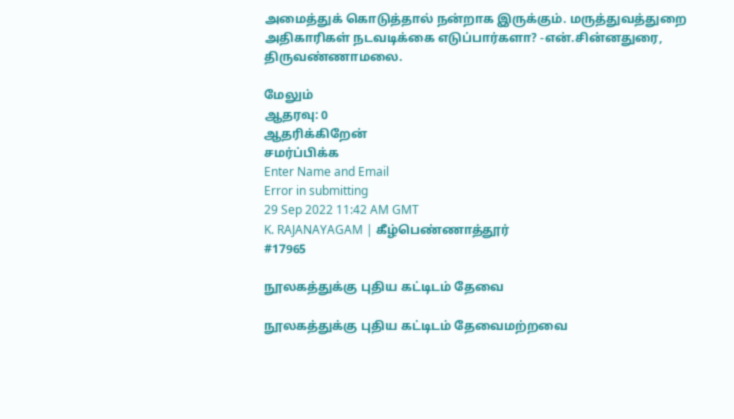அமைத்துக் கொடுத்தால் நன்றாக இருக்கும். மருத்துவத்துறை அதிகாரிகள் நடவடிக்கை எடுப்பார்களா? -என்.சின்னதுரை, திருவண்ணாமலை.

மேலும்
ஆதரவு: 0
ஆதரிக்கிறேன்
சமர்ப்பிக்க
Enter Name and Email
Error in submitting
29 Sep 2022 11:42 AM GMT
K. RAJANAYAGAM | கீழ்பெண்ணாத்தூர்
#17965

நூலகத்துக்கு புதிய கட்டிடம் தேவை

நூலகத்துக்கு புதிய கட்டிடம் தேவைமற்றவை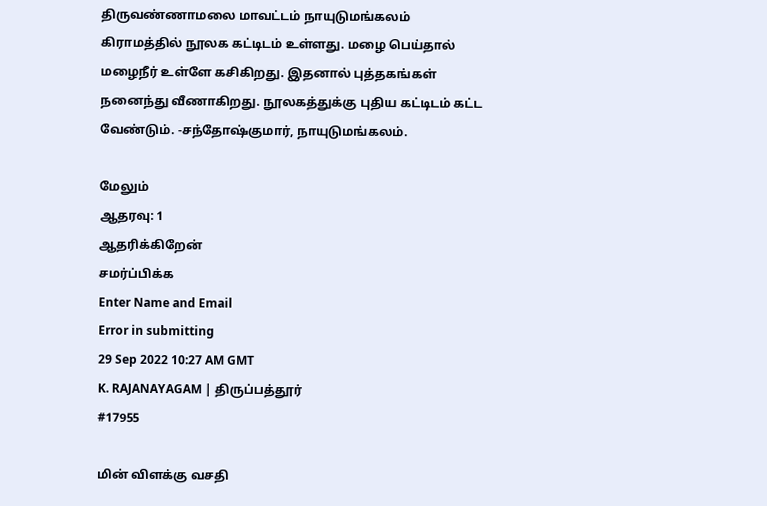திருவண்ணாமலை மாவட்டம் நாயுடுமங்கலம் கிராமத்தில் நூலக கட்டிடம் உள்ளது. மழை பெய்தால் மழைநீர் உள்ளே கசிகிறது. இதனால் புத்தகங்கள் நனைந்து வீணாகிறது. நூலகத்துக்கு புதிய கட்டிடம் கட்ட வேண்டும். -சந்தோஷ்குமார், நாயுடுமங்கலம்.

மேலும்
ஆதரவு: 1
ஆதரிக்கிறேன்
சமர்ப்பிக்க
Enter Name and Email
Error in submitting
29 Sep 2022 10:27 AM GMT
K. RAJANAYAGAM | திருப்பத்தூர்
#17955

மின் விளக்கு வசதி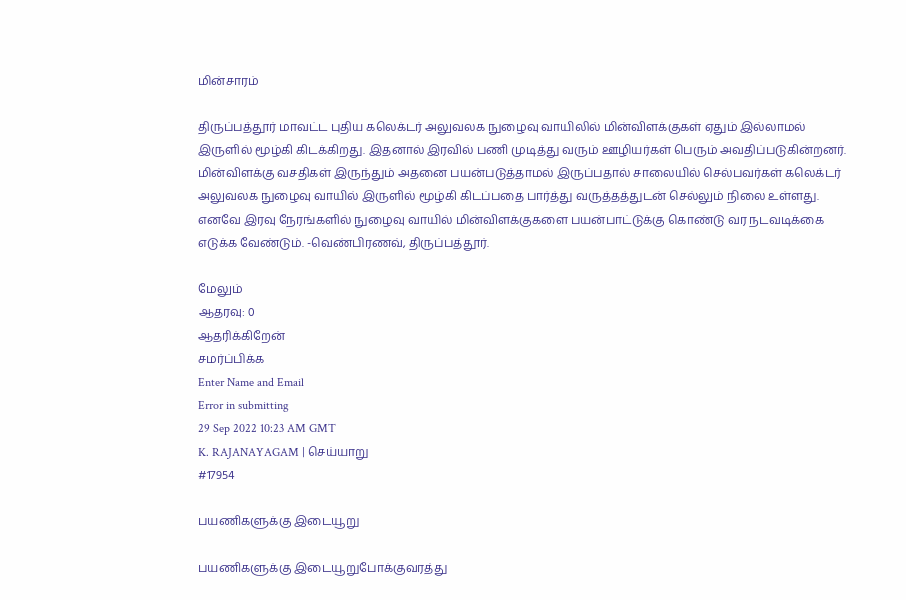மின்சாரம்

திருப்பத்தூர் மாவட்ட புதிய கலெக்டர் அலுவலக நுழைவு வாயிலில் மின்விளக்குகள் ஏதும் இல்லாமல் இருளில் மூழ்கி கிடக்கிறது. இதனால் இரவில் பணி முடித்து வரும் ஊழியர்கள் பெரும் அவதிப்படுகின்றனர். மின்விளக்கு வசதிகள் இருந்தும் அதனை பயன்படுத்தாமல் இருப்பதால் சாலையில் செல்பவர்கள் கலெக்டர் அலுவலக நுழைவு வாயில் இருளில் மூழ்கி கிடப்பதை பார்த்து வருத்தத்துடன் செல்லும் நிலை உள்ளது. எனவே இரவு நேரங்களில் நுழைவு வாயில் மின்விளக்குகளை பயன்பாட்டுக்கு கொண்டு வர நடவடிக்கை எடுக்க வேண்டும். -வெண்பிரணவ், திருப்பத்தூர்.

மேலும்
ஆதரவு: 0
ஆதரிக்கிறேன்
சமர்ப்பிக்க
Enter Name and Email
Error in submitting
29 Sep 2022 10:23 AM GMT
K. RAJANAYAGAM | செய்யாறு
#17954

பயணிகளுக்கு இடையூறு

பயணிகளுக்கு இடையூறுபோக்குவரத்து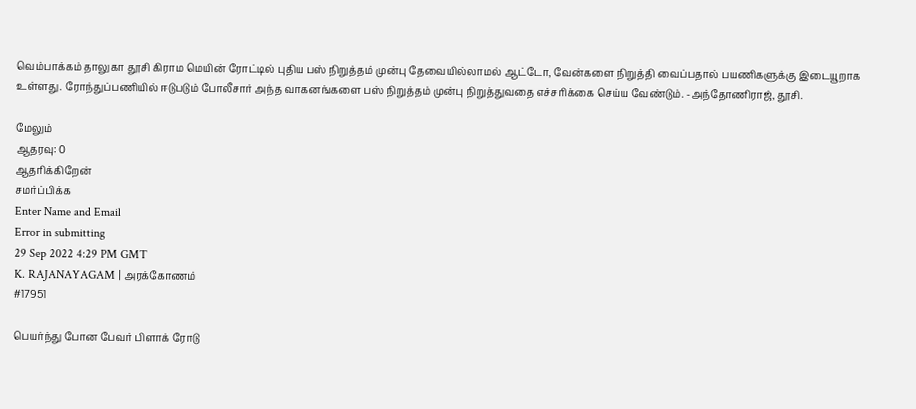வெம்பாக்கம் தாலுகா தூசி கிராம மெயின் ரோட்டில் புதிய பஸ் நிறுத்தம் முன்பு தேவையில்லாமல் ஆட்டோ, வேன்களை நிறுத்தி வைப்பதால் பயணிகளுக்கு இடையூறாக உள்ளது. ரோந்துப்பணியில் ஈடுபடும் போலீசார் அந்த வாகனங்களை பஸ் நிறுத்தம் முன்பு நிறுத்துவதை எச்சரிக்கை செய்ய வேண்டும். -அந்தோணிராஜ், தூசி.

மேலும்
ஆதரவு: 0
ஆதரிக்கிறேன்
சமர்ப்பிக்க
Enter Name and Email
Error in submitting
29 Sep 2022 4:29 PM GMT
K. RAJANAYAGAM | அரக்கோணம்
#17951

பெயர்ந்து போன பேவர் பிளாக் ரோடு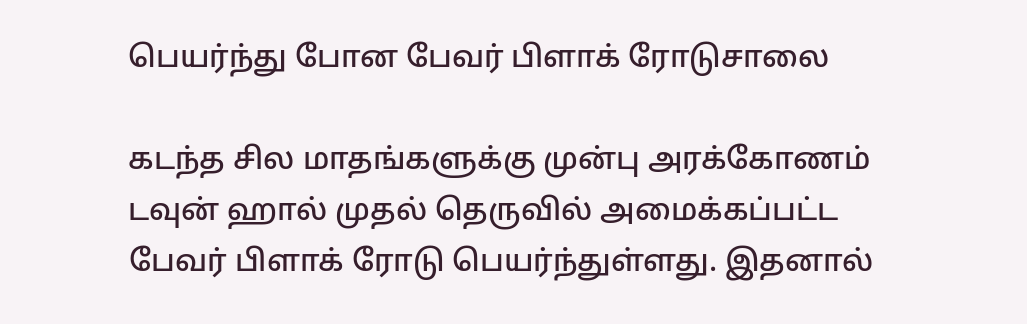பெயர்ந்து போன பேவர் பிளாக் ரோடுசாலை

கடந்த சில மாதங்களுக்கு முன்பு அரக்கோணம் டவுன் ஹால் முதல் தெருவில் அமைக்கப்பட்ட பேவர் பிளாக் ரோடு பெயர்ந்துள்ளது. இதனால்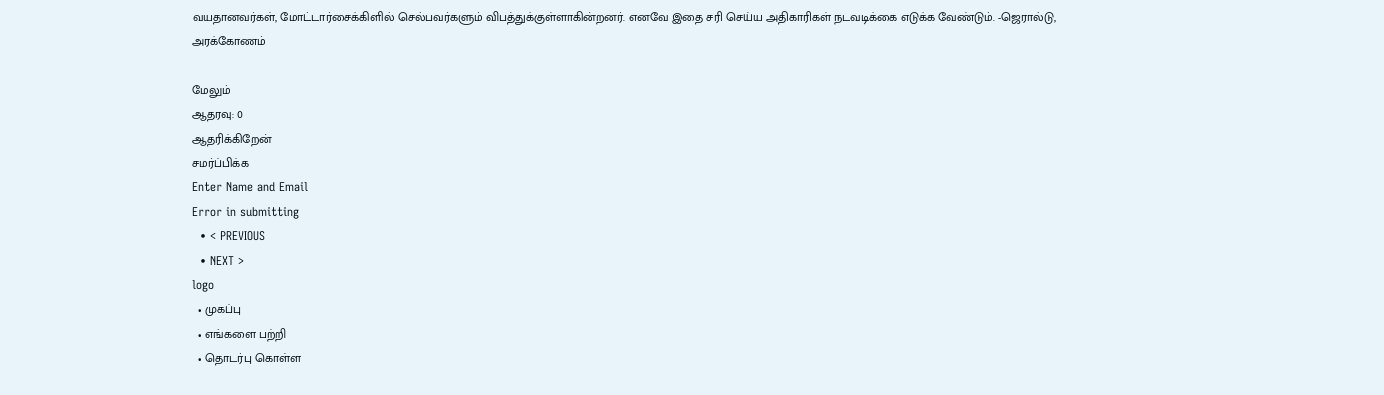வயதானவர்கள், மோட்டார்சைக்கிளில் செல்பவர்களும் விபத்துக்குள்ளாகின்றனர். எனவே இதை சரி செய்ய அதிகாரிகள் நடவடிக்கை எடுக்க வேண்டும். -ஜெரால்டு, அரக்கோணம்

மேலும்
ஆதரவு: 0
ஆதரிக்கிறேன்
சமர்ப்பிக்க
Enter Name and Email
Error in submitting
  • < PREVIOUS
  • NEXT >
logo
  • முகப்பு
  • எங்களை பற்றி
  • தொடர்பு கொள்ள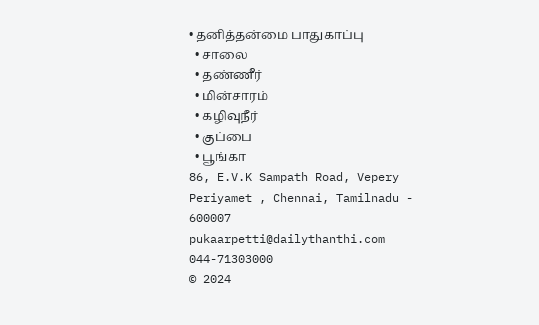• தனித்தன்மை பாதுகாப்பு
  • சாலை
  • தண்ணீர்
  • மின்சாரம்
  • கழிவுநீர்
  • குப்பை
  • பூங்கா
86, E.V.K Sampath Road, Vepery
Periyamet , Chennai, Tamilnadu - 600007
pukaarpetti@dailythanthi.com
044-71303000
© 2024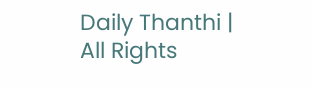Daily Thanthi | All Rights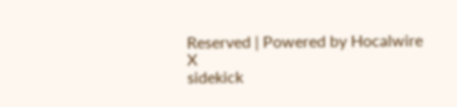Reserved | Powered by Hocalwire
X
sidekick